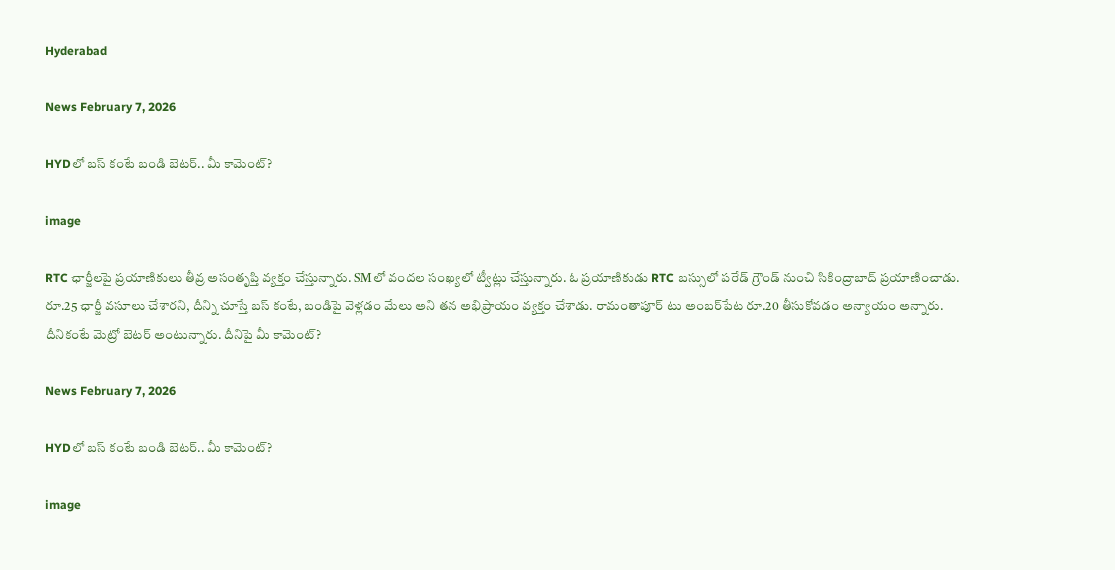Hyderabad

News February 7, 2026

HYDలో బస్ కంటే బండి బెటర్.. మీ కామెంట్?

image

RTC ఛార్జీలపై ప్రయాణికులు తీవ్ర అసంతృప్తి వ్యక్తం చేస్తున్నారు. SMలో వందల సంఖ్యలో ట్వీట్లు చేస్తున్నారు. ఓ ప్రయాణికుడు RTC బస్సులో పరేడ్ గ్రౌండ్ నుంచి సికింద్రాబాద్ ప్రయాణించాడు. రూ.25 ఛార్జీ వసూలు చేశారని, దీన్ని చూస్తే బస్ కంటే, బండిపై వెళ్లడం మేలు అని తన అభిప్రాయం వ్యక్తం చేశాడు. రామంతాపూర్ టు అంబర్‌పేట రూ.20 తీసుకోవడం అన్యాయం అన్నారు. దీనికంటే మెట్రో బెటర్ అంటున్నారు. దీనిపై మీ కామెంట్?

News February 7, 2026

HYDలో బస్ కంటే బండి బెటర్.. మీ కామెంట్?

image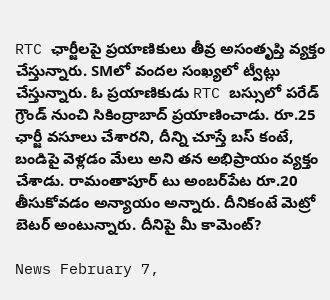RTC ఛార్జీలపై ప్రయాణికులు తీవ్ర అసంతృప్తి వ్యక్తం చేస్తున్నారు. SMలో వందల సంఖ్యలో ట్వీట్లు చేస్తున్నారు. ఓ ప్రయాణికుడు RTC బస్సులో పరేడ్ గ్రౌండ్ నుంచి సికింద్రాబాద్ ప్రయాణించాడు. రూ.25 ఛార్జీ వసూలు చేశారని, దీన్ని చూస్తే బస్ కంటే, బండిపై వెళ్లడం మేలు అని తన అభిప్రాయం వ్యక్తం చేశాడు. రామంతాపూర్ టు అంబర్‌పేట రూ.20 తీసుకోవడం అన్యాయం అన్నారు. దీనికంటే మెట్రో బెటర్ అంటున్నారు. దీనిపై మీ కామెంట్?

News February 7,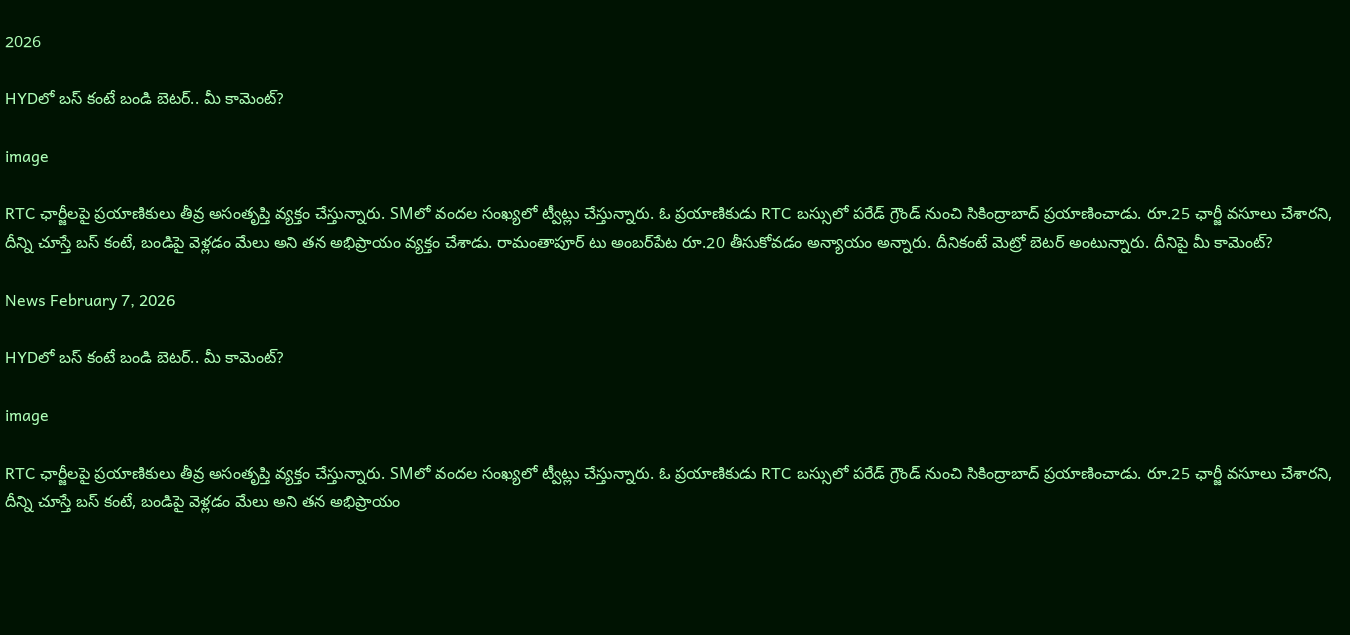2026

HYDలో బస్ కంటే బండి బెటర్.. మీ కామెంట్?

image

RTC ఛార్జీలపై ప్రయాణికులు తీవ్ర అసంతృప్తి వ్యక్తం చేస్తున్నారు. SMలో వందల సంఖ్యలో ట్వీట్లు చేస్తున్నారు. ఓ ప్రయాణికుడు RTC బస్సులో పరేడ్ గ్రౌండ్ నుంచి సికింద్రాబాద్ ప్రయాణించాడు. రూ.25 ఛార్జీ వసూలు చేశారని, దీన్ని చూస్తే బస్ కంటే, బండిపై వెళ్లడం మేలు అని తన అభిప్రాయం వ్యక్తం చేశాడు. రామంతాపూర్ టు అంబర్‌పేట రూ.20 తీసుకోవడం అన్యాయం అన్నారు. దీనికంటే మెట్రో బెటర్ అంటున్నారు. దీనిపై మీ కామెంట్?

News February 7, 2026

HYDలో బస్ కంటే బండి బెటర్.. మీ కామెంట్?

image

RTC ఛార్జీలపై ప్రయాణికులు తీవ్ర అసంతృప్తి వ్యక్తం చేస్తున్నారు. SMలో వందల సంఖ్యలో ట్వీట్లు చేస్తున్నారు. ఓ ప్రయాణికుడు RTC బస్సులో పరేడ్ గ్రౌండ్ నుంచి సికింద్రాబాద్ ప్రయాణించాడు. రూ.25 ఛార్జీ వసూలు చేశారని, దీన్ని చూస్తే బస్ కంటే, బండిపై వెళ్లడం మేలు అని తన అభిప్రాయం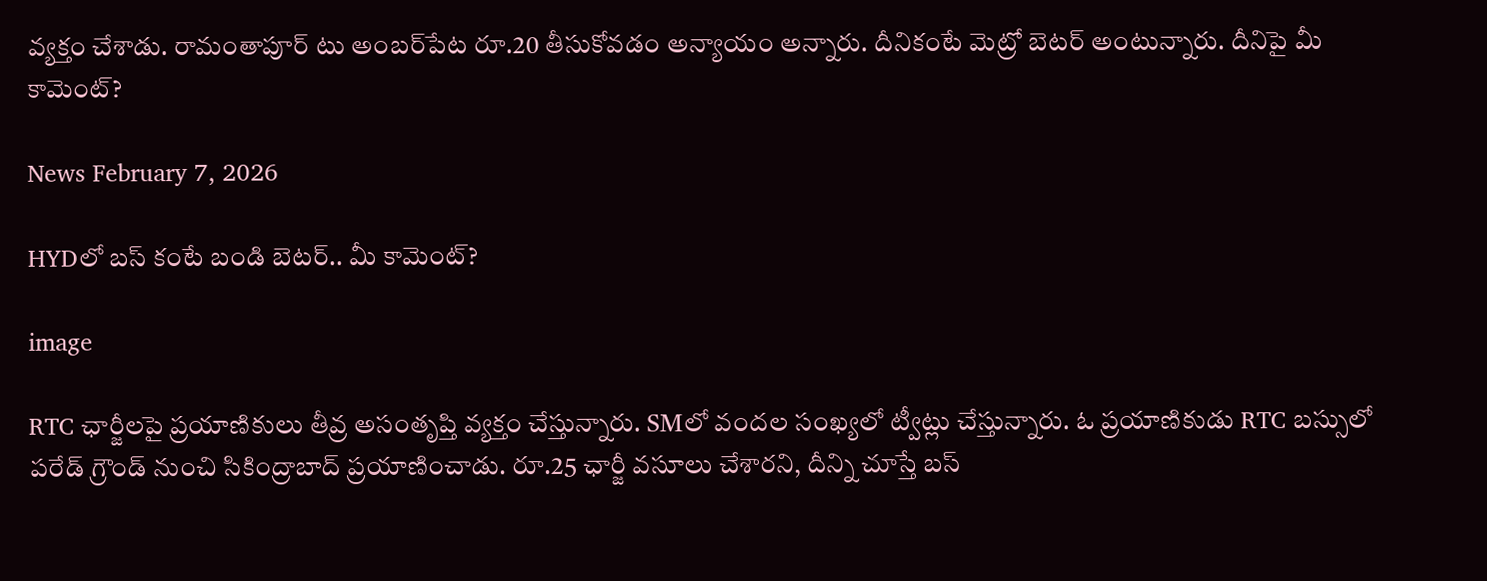వ్యక్తం చేశాడు. రామంతాపూర్ టు అంబర్‌పేట రూ.20 తీసుకోవడం అన్యాయం అన్నారు. దీనికంటే మెట్రో బెటర్ అంటున్నారు. దీనిపై మీ కామెంట్?

News February 7, 2026

HYDలో బస్ కంటే బండి బెటర్.. మీ కామెంట్?

image

RTC ఛార్జీలపై ప్రయాణికులు తీవ్ర అసంతృప్తి వ్యక్తం చేస్తున్నారు. SMలో వందల సంఖ్యలో ట్వీట్లు చేస్తున్నారు. ఓ ప్రయాణికుడు RTC బస్సులో పరేడ్ గ్రౌండ్ నుంచి సికింద్రాబాద్ ప్రయాణించాడు. రూ.25 ఛార్జీ వసూలు చేశారని, దీన్ని చూస్తే బస్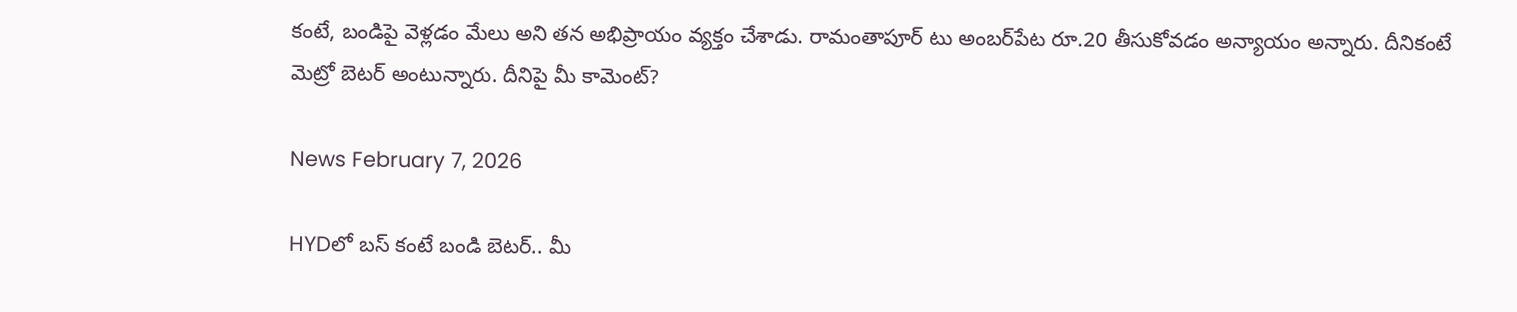కంటే, బండిపై వెళ్లడం మేలు అని తన అభిప్రాయం వ్యక్తం చేశాడు. రామంతాపూర్ టు అంబర్‌పేట రూ.20 తీసుకోవడం అన్యాయం అన్నారు. దీనికంటే మెట్రో బెటర్ అంటున్నారు. దీనిపై మీ కామెంట్?

News February 7, 2026

HYDలో బస్ కంటే బండి బెటర్.. మీ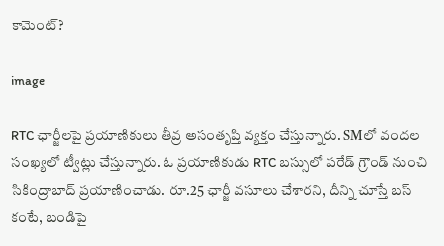కామెంట్?

image

RTC ఛార్జీలపై ప్రయాణికులు తీవ్ర అసంతృప్తి వ్యక్తం చేస్తున్నారు. SMలో వందల సంఖ్యలో ట్వీట్లు చేస్తున్నారు. ఓ ప్రయాణికుడు RTC బస్సులో పరేడ్ గ్రౌండ్ నుంచి సికింద్రాబాద్ ప్రయాణించాడు. రూ.25 ఛార్జీ వసూలు చేశారని, దీన్ని చూస్తే బస్ కంటే, బండిపై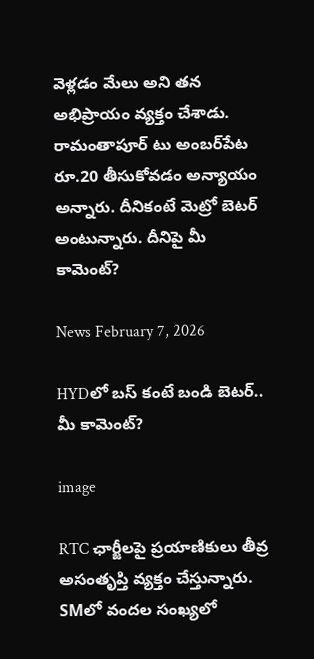వెళ్లడం మేలు అని తన అభిప్రాయం వ్యక్తం చేశాడు. రామంతాపూర్ టు అంబర్‌పేట రూ.20 తీసుకోవడం అన్యాయం అన్నారు. దీనికంటే మెట్రో బెటర్ అంటున్నారు. దీనిపై మీ కామెంట్?

News February 7, 2026

HYDలో బస్ కంటే బండి బెటర్.. మీ కామెంట్?

image

RTC ఛార్జీలపై ప్రయాణికులు తీవ్ర అసంతృప్తి వ్యక్తం చేస్తున్నారు. SMలో వందల సంఖ్యలో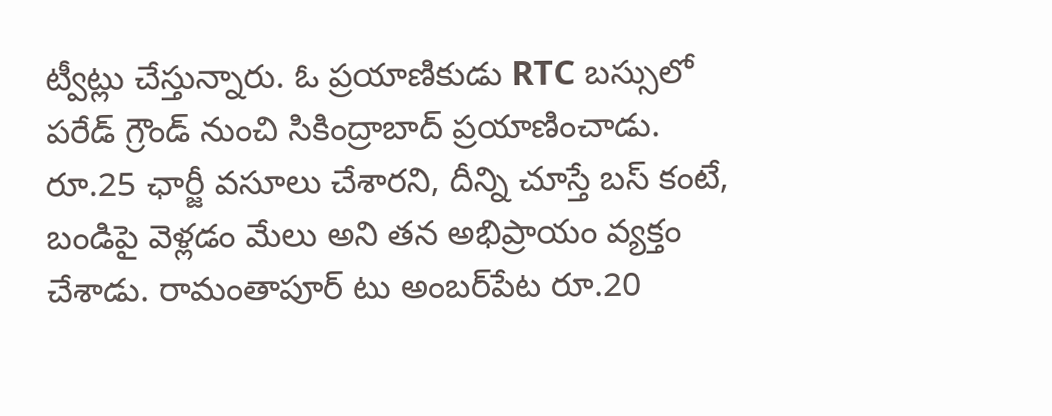ట్వీట్లు చేస్తున్నారు. ఓ ప్రయాణికుడు RTC బస్సులో పరేడ్ గ్రౌండ్ నుంచి సికింద్రాబాద్ ప్రయాణించాడు. రూ.25 ఛార్జీ వసూలు చేశారని, దీన్ని చూస్తే బస్ కంటే, బండిపై వెళ్లడం మేలు అని తన అభిప్రాయం వ్యక్తం చేశాడు. రామంతాపూర్ టు అంబర్‌పేట రూ.20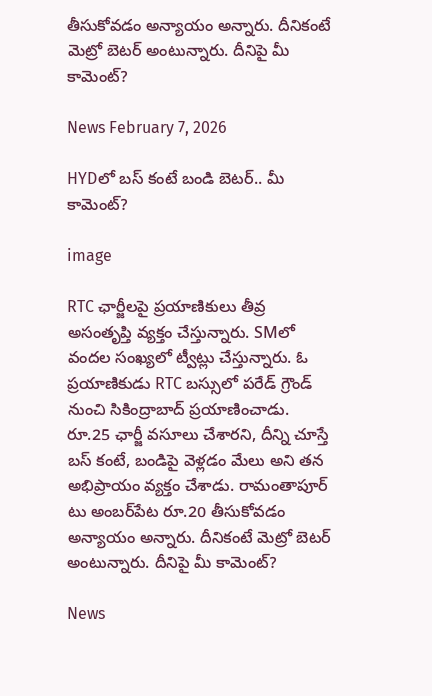తీసుకోవడం అన్యాయం అన్నారు. దీనికంటే మెట్రో బెటర్ అంటున్నారు. దీనిపై మీ కామెంట్?

News February 7, 2026

HYDలో బస్ కంటే బండి బెటర్.. మీ కామెంట్?

image

RTC ఛార్జీలపై ప్రయాణికులు తీవ్ర అసంతృప్తి వ్యక్తం చేస్తున్నారు. SMలో వందల సంఖ్యలో ట్వీట్లు చేస్తున్నారు. ఓ ప్రయాణికుడు RTC బస్సులో పరేడ్ గ్రౌండ్ నుంచి సికింద్రాబాద్ ప్రయాణించాడు. రూ.25 ఛార్జీ వసూలు చేశారని, దీన్ని చూస్తే బస్ కంటే, బండిపై వెళ్లడం మేలు అని తన అభిప్రాయం వ్యక్తం చేశాడు. రామంతాపూర్ టు అంబర్‌పేట రూ.20 తీసుకోవడం అన్యాయం అన్నారు. దీనికంటే మెట్రో బెటర్ అంటున్నారు. దీనిపై మీ కామెంట్?

News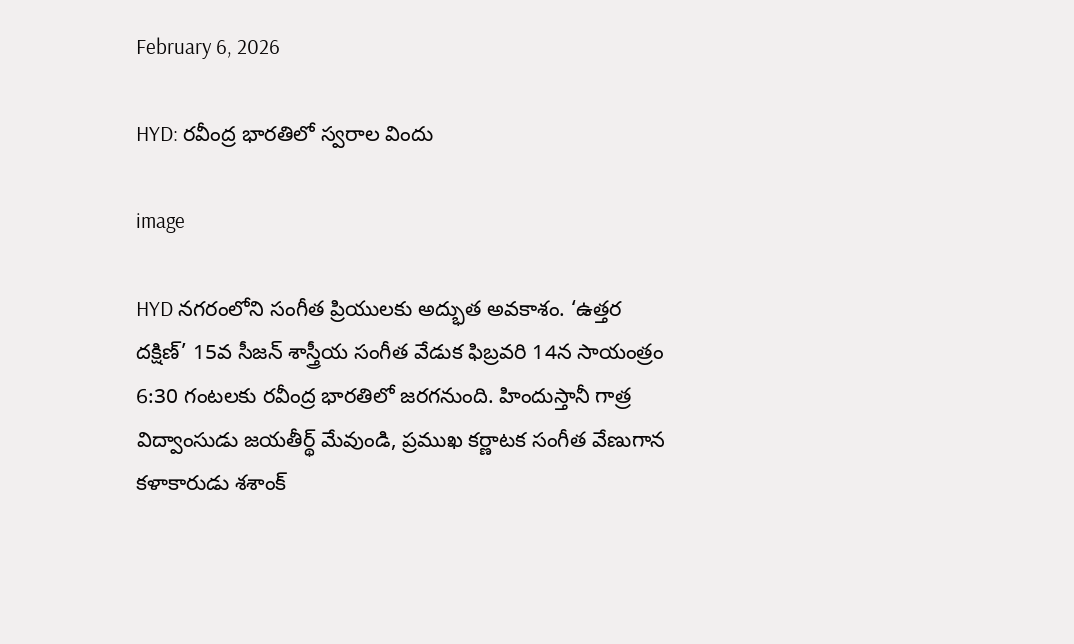February 6, 2026

HYD: రవీంద్ర భారతిలో స్వరాల విందు

image

HYD నగరంలోని సంగీత ప్రియులకు అద్భుత అవకాశం. ‘ఉత్తర దక్షిణ్’ 15వ సీజన్ శాస్త్రీయ సంగీత వేడుక ఫిబ్రవరి 14న సాయంత్రం 6:30 గంటలకు రవీంద్ర భారతిలో జరగనుంది. హిందుస్తానీ గాత్ర విద్వాంసుడు జయతీర్థ్ మేవుండి, ప్రముఖ కర్ణాటక సంగీత వేణుగాన కళాకారుడు శశాంక్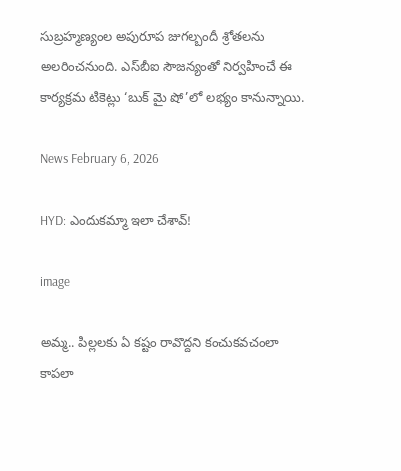సుబ్రహ్మణ్యంల అపురూప జుగల్బందీ శ్రోతలను అలరించనుంది. ఎస్‌బీఐ సౌజన్యంతో నిర్వహించే ఈ కార్యక్రమ టికెట్లు ‘బుక్ మై షో’లో లభ్యం కానున్నాయి.

News February 6, 2026

HYD: ఎందుకమ్మా ఇలా చేశావ్!

image

అమ్మ.. పిల్లలకు ఏ కష్టం రావొద్దని కంచుకవచంలా కాపలా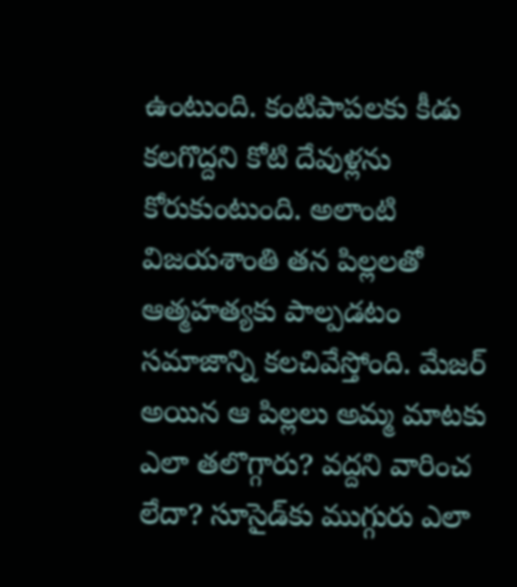ఉంటుంది. కంటిపాపలకు కీడు కలగొద్దని కోటి దేవుళ్లను కోరుకుంటుంది. అలాంటి విజయశాంతి తన పిల్లలతో ఆత్మహత్యకు పాల్పడటం సమాజాన్ని కలచివేస్తోంది. మేజర్ అయిన ఆ పిల్లలు అమ్మ మాటకు ఎలా తలొగ్గారు? వద్దని వారించ లేదా? సూసైడ్‌కు ముగ్గురు ఎలా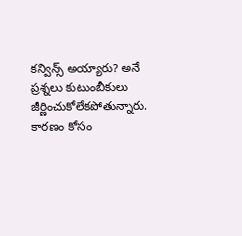కన్విన్స్ అయ్యారు? అనే ప్రశ్నలు కుటుంబీకులు జీర్ణించుకోలేకపోతున్నారు. కారణం కోసం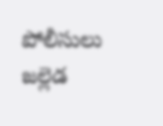పోలీసులు జల్లెడ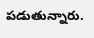పడుతున్నారు.